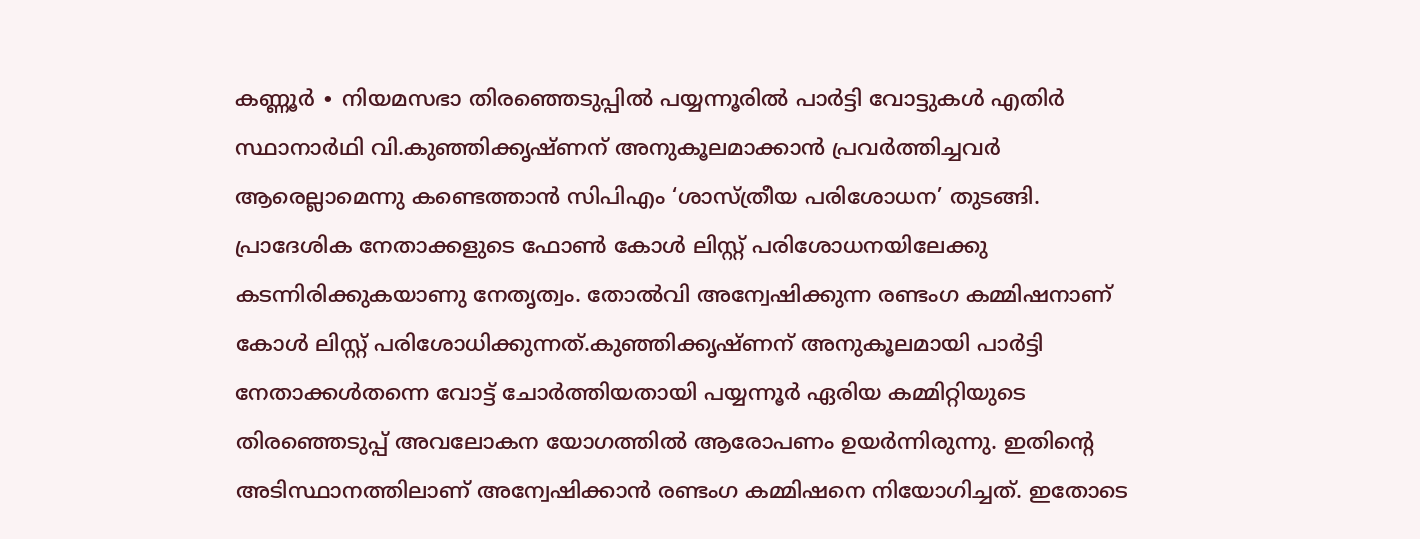കണ്ണൂർ ∙ നിയമസഭാ തിരഞ്ഞെടുപ്പിൽ പയ്യന്നൂരിൽ പാർട്ടി വോട്ടുകൾ എതിർ സ്ഥാനാർഥി വി.കുഞ്ഞിക്കൃഷ്ണന് അനുകൂലമാക്കാൻ പ്രവർത്തിച്ചവർ ആരെല്ലാമെന്നു കണ്ടെത്താൻ സിപിഎം ‘ശാസ്ത്രീയ പരിശോധന’ തുടങ്ങി. പ്രാദേശിക നേതാക്കളുടെ ഫോൺ കോൾ ലിസ്റ്റ് പരിശോധനയിലേക്കു കടന്നിരിക്കുകയാണു നേതൃത്വം. തോൽവി അന്വേഷിക്കുന്ന രണ്ടംഗ കമ്മിഷനാണ് കോൾ ലിസ്റ്റ് പരിശോധിക്കുന്നത്.കുഞ്ഞിക്കൃഷ്ണന് അനുകൂലമായി പാർട്ടി നേതാക്കൾതന്നെ വോട്ട് ചോർത്തിയതായി പയ്യന്നൂർ ഏരിയ കമ്മിറ്റിയുടെ തിരഞ്ഞെടുപ്പ് അവലോകന യോഗത്തിൽ ആരോപണം ഉയർന്നിരുന്നു. ഇതിന്റെ അടിസ്ഥാനത്തിലാണ് അന്വേഷിക്കാൻ രണ്ടംഗ കമ്മിഷനെ നിയോഗിച്ചത്. ഇതോടെ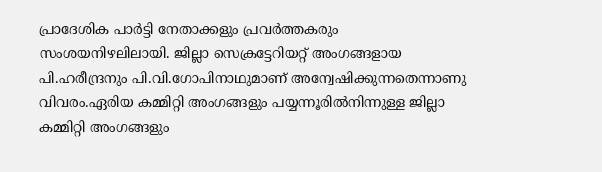പ്രാദേശിക പാർട്ടി നേതാക്കളും പ്രവർത്തകരും സംശയനിഴലിലായി. ജില്ലാ സെക്രട്ടേറിയറ്റ് അംഗങ്ങളായ പി.ഹരീന്ദ്രനും പി.വി.ഗോപിനാഥുമാണ് അന്വേഷിക്കുന്നതെന്നാണു വിവരം.ഏരിയ കമ്മിറ്റി അംഗങ്ങളും പയ്യന്നൂരിൽനിന്നുള്ള ജില്ലാ കമ്മിറ്റി അംഗങ്ങളും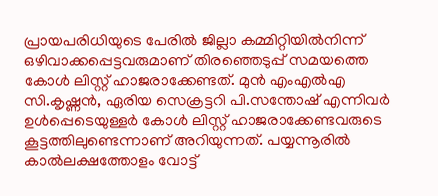പ്രായപരിധിയുടെ പേരിൽ ജില്ലാ കമ്മിറ്റിയിൽനിന്ന് ഒഴിവാക്കപ്പെട്ടവരുമാണ് തിരഞ്ഞെടുപ്പ് സമയത്തെ കോൾ ലിസ്റ്റ് ഹാജരാക്കേണ്ടത്. മുൻ എംഎൽഎ സി.കൃഷ്ണൻ, ഏരിയ സെക്രട്ടറി പി.സന്തോഷ് എന്നിവർ ഉൾപ്പെടെയുള്ളർ കോൾ ലിസ്റ്റ് ഹാജരാക്കേണ്ടവരുടെ കൂട്ടത്തിലുണ്ടെന്നാണ് അറിയുന്നത്. പയ്യന്നൂരിൽ കാൽലക്ഷത്തോളം വോട്ട്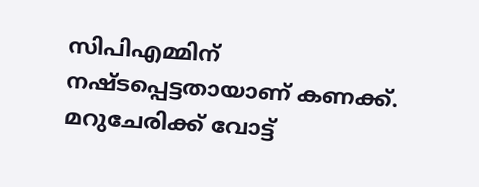സിപിഎമ്മിന് നഷ്ടപ്പെട്ടതായാണ് കണക്ക്. മറുചേരിക്ക് വോട്ട്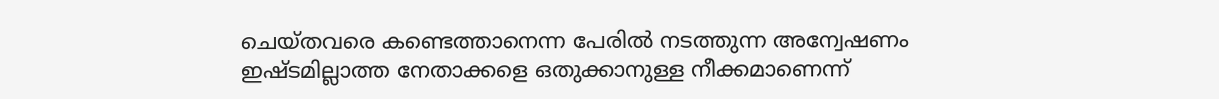ചെയ്തവരെ കണ്ടെത്താനെന്ന പേരിൽ നടത്തുന്ന അന്വേഷണം ഇഷ്ടമില്ലാത്ത നേതാക്കളെ ഒതുക്കാനുള്ള നീക്കമാണെന്ന്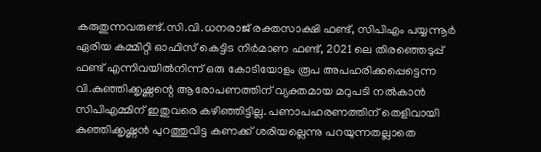കരുതുന്നവരുണ്ട്.സി.വി.ധനരാജ് രക്തസാക്ഷി ഫണ്ട്, സിപിഎം പയ്യന്നൂർ ഏരിയ കമ്മിറ്റി ഓഫിസ് കെട്ടിട നിർമാണ ഫണ്ട്, 2021 ലെ തിരഞ്ഞെടുപ്പ് ഫണ്ട് എന്നിവയിൽനിന്ന് ഒരു കോടിയോളം രൂപ അപഹരിക്കപ്പെട്ടെന്ന വി.കുഞ്ഞിക്കൃഷ്ണന്റെ ആരോപണത്തിന് വ്യക്തമായ മറുപടി നൽകാൻ സിപിഎമ്മിന് ഇതുവരെ കഴിഞ്ഞിട്ടില്ല. പണാപഹരണത്തിന് തെളിവായി കുഞ്ഞിക്കൃഷ്ണൻ പുറത്തുവിട്ട കണക്ക് ശരിയല്ലെന്നു പറയുന്നതല്ലാതെ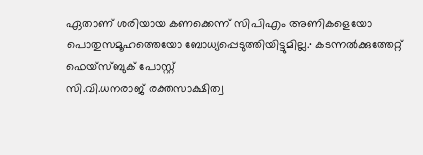ഏതാണ് ശരിയായ കണക്കെന്ന് സിപിഎം അണികളെയോ പൊതുസമൂഹത്തെയോ ബോധ്യപ്പെടുത്തിയിട്ടുമില്ല.∙ കടന്നൽക്കുത്തേറ്റ് ഫെയ്സ്ബുക് പോസ്റ്റ്
സി.വി.ധനരാജ് രക്തസാക്ഷിത്വ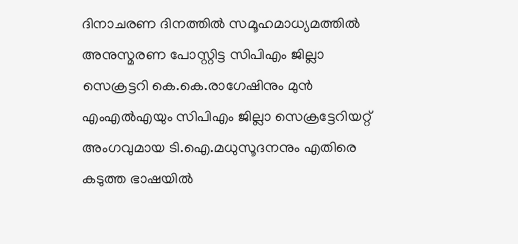ദിനാചരണ ദിനത്തിൽ സമൂഹമാധ്യമത്തിൽ അനുസ്മരണ പോസ്റ്റിട്ട സിപിഎം ജില്ലാ സെക്രട്ടറി കെ.കെ.രാഗേഷിനും മുൻ എംഎൽഎയും സിപിഎം ജില്ലാ സെക്രട്ടേറിയറ്റ് അംഗവുമായ ടി.ഐ.മധുസൂദനനും എതിരെ കടുത്ത ഭാഷയിൽ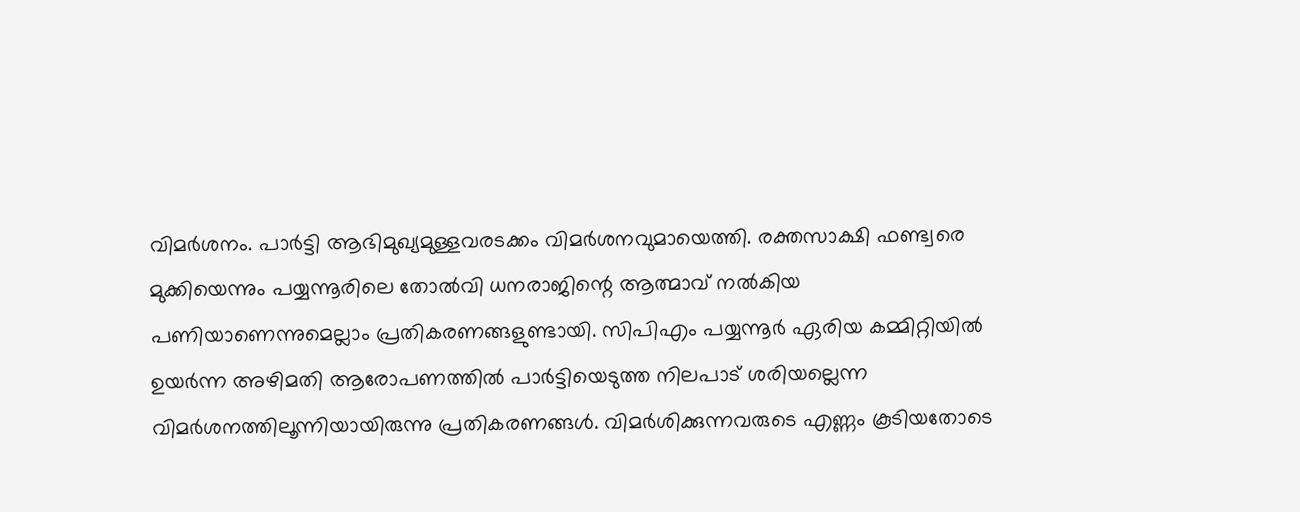വിമർശനം. പാർട്ടി ആഭിമുഖ്യമുള്ളവരടക്കം വിമർശനവുമായെത്തി. രക്തസാക്ഷി ഫണ്ട്വരെ മുക്കിയെന്നും പയ്യന്നൂരിലെ തോൽവി ധനരാജിന്റെ ആത്മാവ് നൽകിയ പണിയാണെന്നുമെല്ലാം പ്രതികരണങ്ങളുണ്ടായി. സിപിഎം പയ്യന്നൂർ ഏരിയ കമ്മിറ്റിയിൽ ഉയർന്ന അഴിമതി ആരോപണത്തിൽ പാർട്ടിയെടുത്ത നിലപാട് ശരിയല്ലെന്ന വിമർശനത്തിലൂന്നിയായിരുന്നു പ്രതികരണങ്ങൾ. വിമർശിക്കുന്നവരുടെ എണ്ണം കൂടിയതോടെ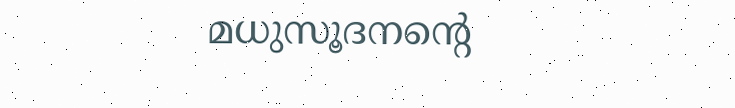മധുസൂദനന്റെ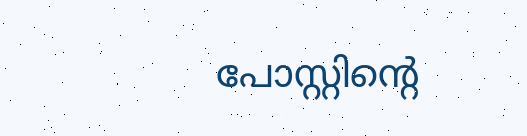പോസ്റ്റിന്റെ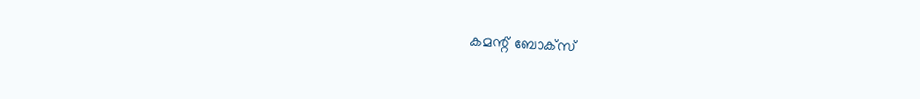കമന്റ് ബോക്സ്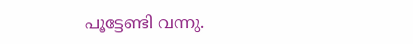പൂട്ടേണ്ടി വന്നു.